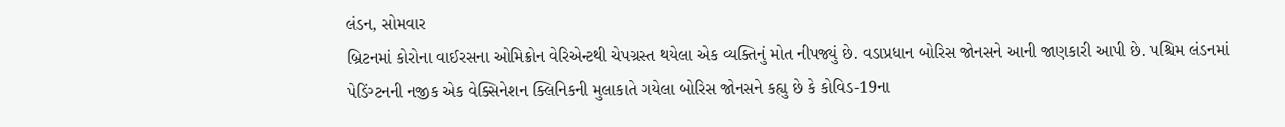લંડન, સોમવાર
બ્રિટનમાં કોરોના વાઈરસના ઓમિક્રોન વેરિએન્ટથી ચેપગ્રસ્ત થયેલા એક વ્યક્તિનું મોત નીપજ્યું છે. વડાપ્રધાન બોરિસ જોનસને આની જાણકારી આપી છે. પશ્ચિમ લંડનમાં પેડિંગ્ટનની નજીક એક વેક્સિનેશન ક્લિનિકની મુલાકાતે ગયેલા બોરિસ જોનસને કહ્યુ છે કે કોવિડ-19ના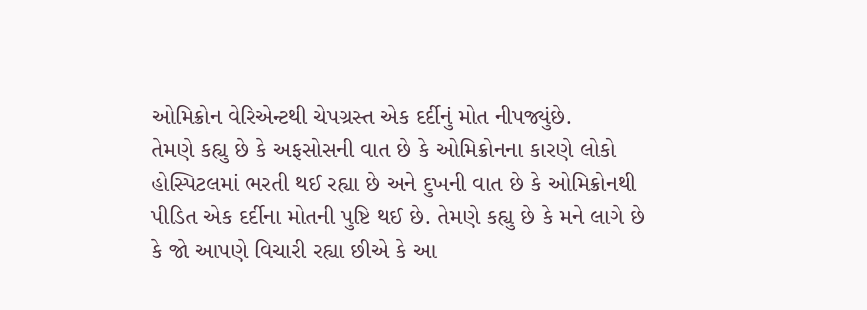ઓમિક્રોન વેરિએન્ટથી ચેપગ્રસ્ત એક દર્દીનું મોત નીપજ્યુંછે.
તેમણે કહ્યુ છે કે અફસોસની વાત છે કે ઓમિક્રોનના કારણે લોકો હોસ્પિટલમાં ભરતી થઈ રહ્યા છે અને દુખની વાત છે કે ઓમિક્રોનથી પીડિત એક દર્દીના મોતની પુષ્ટિ થઈ છે. તેમણે કહ્યુ છે કે મને લાગે છે કે જો આપણે વિચારી રહ્યા છીએ કે આ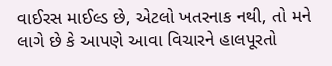વાઈરસ માઈલ્ડ છે, એટલો ખતરનાક નથી, તો મને લાગે છે કે આપણે આવા વિચારને હાલપૂરતો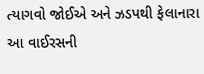ત્યાગવો જોઈએ અને ઝડપથી ફેલાનારા આ વાઈરસની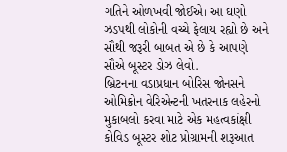ગતિને ઓળખવી જોઈએ। આ ઘણો ઝડપથી લોકોની વચ્ચે ફેલાય રહ્યો છે અને સૌથી જરૂરી બાબત એ છે કે આપણે સૌએ બૂસ્ટર ડોઝ લેવો.
બ્રિટનના વડાપ્રધાન બોરિસ જોનસને ઓમિક્રોન વેરિએન્ટની ખતરનાક લહેરનો મુકાબલો કરવા માટે એક મહત્વકાંક્ષી કોવિડ બૂસ્ટર શોટ પ્રોગ્રામની શરૂઆત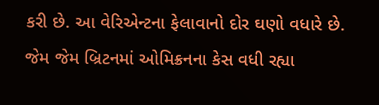કરી છે. આ વેરિએન્ટના ફેલાવાનો દોર ઘણો વધારે છે. જેમ જેમ બ્રિટનમાં ઓમિક્રનના કેસ વધી રહ્યા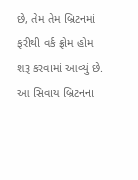છે, તેમ તેમ બ્રિટનમાં ફરીથી વર્ક ફ્રોમ હોમ શરૂ કરવામાં આવ્યું છે. આ સિવાય બ્રિટનના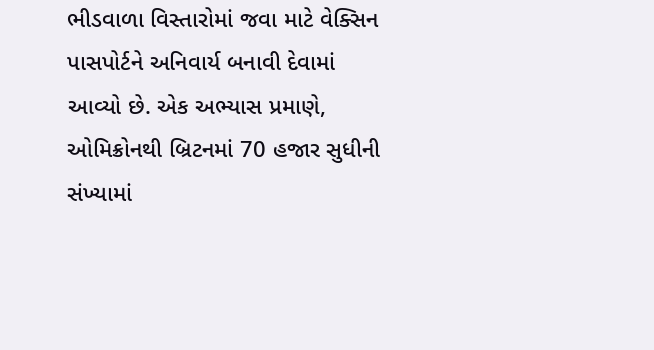ભીડવાળા વિસ્તારોમાં જવા માટે વેક્સિન પાસપોર્ટને અનિવાર્ય બનાવી દેવામાં આવ્યો છે. એક અભ્યાસ પ્રમાણે, ઓમિક્રોનથી બ્રિટનમાં 70 હજાર સુધીની સંખ્યામાં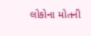લોકોના મોતની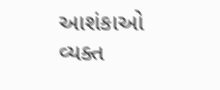આશંકાઓ વ્યક્ત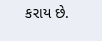કરાય છે.